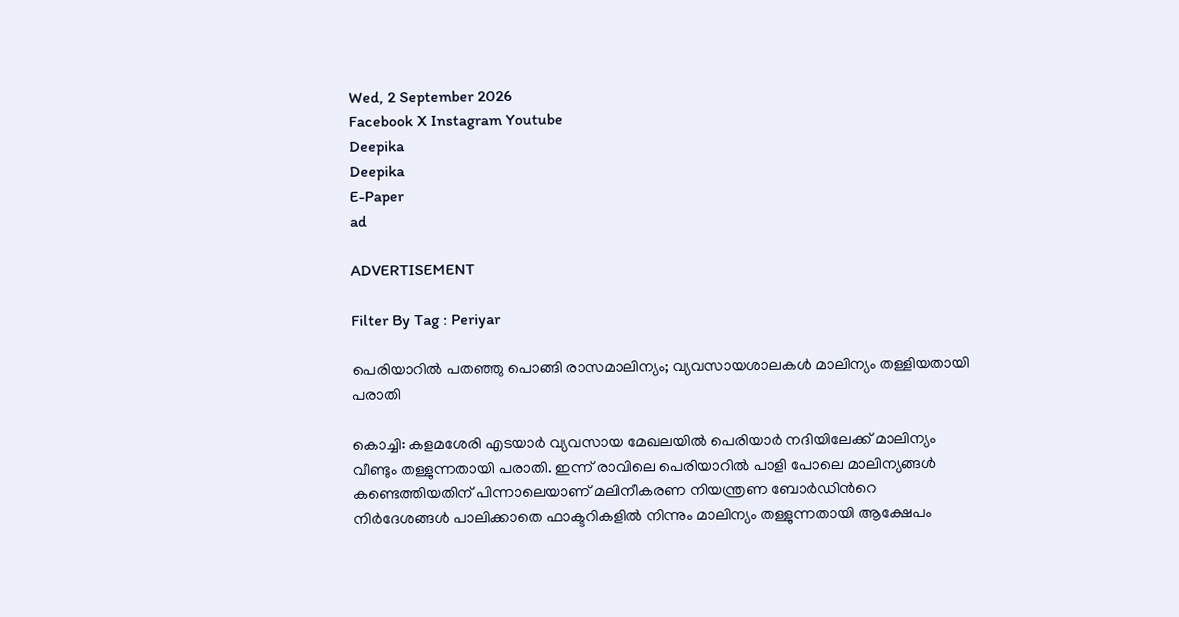Wed, 2 September 2026
Facebook X Instagram Youtube
Deepika
Deepika
E-Paper
ad

ADVERTISEMENT

Filter By Tag : Periyar

പെരിയാറില്‍ പതഞ്ഞു പൊങ്ങി രാസമാലിന്യം; വ്യവസായശാലകള്‍ മാലിന്യം തള്ളിയതായി പരാതി

കൊച്ചി: കളമശേരി എടയാര്‍ വ്യവസായ മേഖലയില്‍ പെരിയാര്‍ നദിയിലേക്ക് മാലിന്യം വീണ്ടും തള്ളുന്നതായി പരാതി. ഇന്ന് രാവിലെ പെരിയാറില്‍ പാളി പോലെ മാലിന്യങ്ങള്‍ കണ്ടെത്തിയതിന് പിന്നാലെയാണ് മലിനീകരണ നിയന്ത്രണ ബോര്‍ഡിന്‍റെ നിര്‍ദേശങ്ങള്‍ പാലിക്കാതെ ഫാക്ടറികളില്‍ നിന്നും മാലിന്യം തള്ളുന്നതായി ആക്ഷേപം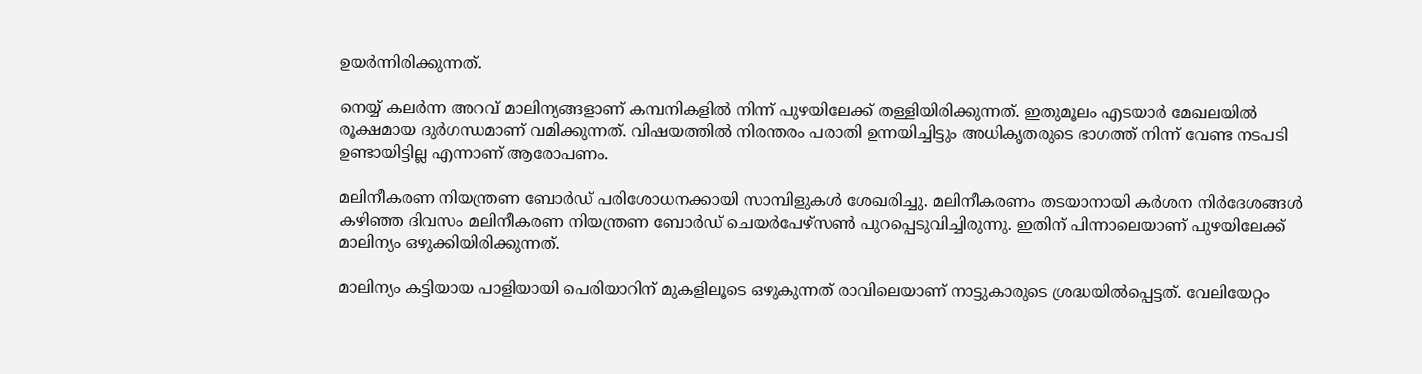ഉയര്‍ന്നിരിക്കുന്നത്.

നെയ്യ് കലര്‍ന്ന അറവ് മാലിന്യങ്ങളാണ് കമ്പനികളില്‍ നിന്ന് പുഴയിലേക്ക് തള്ളിയിരിക്കുന്നത്. ഇതുമൂലം എടയാര്‍ മേഖലയില്‍ രൂക്ഷമായ ദുര്‍ഗന്ധമാണ് വമിക്കുന്നത്. വിഷയത്തില്‍ നിരന്തരം പരാതി ഉന്നയിച്ചിട്ടും അധികൃതരുടെ ഭാഗത്ത് നിന്ന് വേണ്ട നടപടി ഉണ്ടായിട്ടില്ല എന്നാണ് ആരോപണം.

മലിനീകരണ നിയന്ത്രണ ബോര്‍ഡ് പരിശോധനക്കായി സാമ്പിളുകള്‍ ശേഖരിച്ചു. മലിനീകരണം തടയാനായി കര്‍ശന നിര്‍ദേശങ്ങള്‍ കഴിഞ്ഞ ദിവസം മലിനീകരണ നിയന്ത്രണ ബോര്‍ഡ് ചെയര്‍പേഴ്‌സണ്‍ പുറപ്പെടുവിച്ചിരുന്നു. ഇതിന് പിന്നാലെയാണ് പുഴയിലേക്ക് മാലിന്യം ഒഴുക്കിയിരിക്കുന്നത്.

മാലിന്യം കട്ടിയായ പാളിയായി പെരിയാറിന് മുകളിലൂടെ ഒഴുകുന്നത് രാവിലെയാണ് നാട്ടുകാരുടെ ശ്രദ്ധയില്‍പ്പെട്ടത്. വേലിയേറ്റം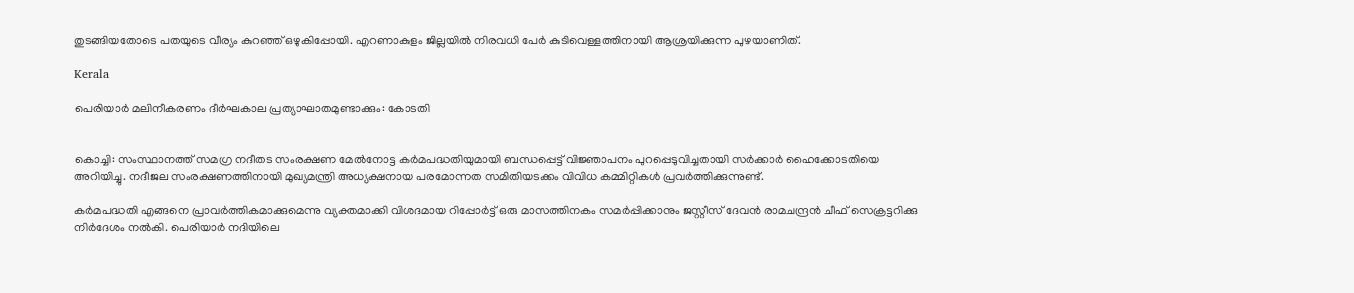തുടങ്ങിയതോടെ പതയുടെ വീര്യം കുറഞ്ഞ് ഒഴുകിപ്പോയി. എറണാകുളം ജില്ലയില്‍ നിരവധി പേര്‍ കുടിവെള്ളത്തിനായി ആശ്രയിക്കുന്ന പുഴയാണിത്.

Kerala

പെരിയാര്‍ മലിനീകരണം ദീർഘകാല പ്രത്യാഘാതമുണ്ടാക്കും: കോടതി


കൊച്ചി: സംസ്ഥാനത്ത് സമഗ്ര നദീതട സംരക്ഷണ മേല്‍നോട്ട കര്‍മപദ്ധതിയുമായി ബന്ധപ്പെട്ട് വിജ്ഞാപനം പുറപ്പെടുവിച്ചതായി സര്‍ക്കാര്‍ ഹൈക്കോടതിയെ അറിയിച്ചു. നദീജല സംരക്ഷണത്തിനായി മുഖ്യമന്ത്രി അധ്യക്ഷനായ പരമോന്നത സമിതിയടക്കം വിവിധ കമ്മിറ്റികള്‍ പ്രവര്‍ത്തിക്കുന്നുണ്ട്.

കര്‍മപദ്ധതി എങ്ങനെ പ്രാവര്‍ത്തികമാക്കുമെന്നു വ്യക്തമാക്കി വിശദമായ റിപ്പോര്‍ട്ട് ഒരു മാസത്തിനകം സമര്‍പ്പിക്കാനും ജസ്റ്റീസ് ദേവന്‍ രാമചന്ദ്രന്‍ ചീഫ് സെക്രട്ടറിക്കു നിര്‍ദേശം നല്‍കി. പെരിയാര്‍ നദിയിലെ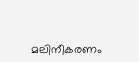മലിനീകരണം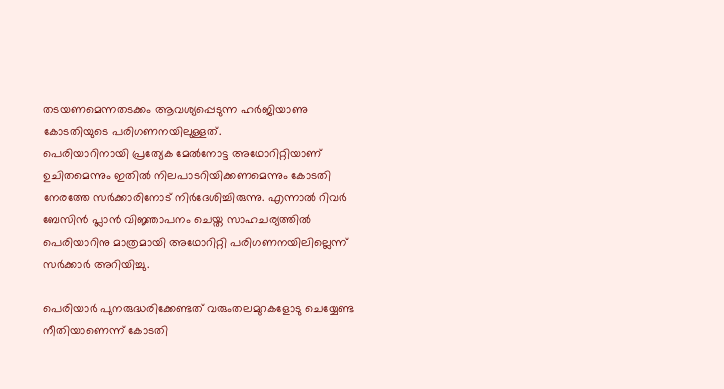തടയണമെന്നതടക്കം ആവശ്യപ്പെടുന്ന ഹര്‍ജിയാണു കോടതിയുടെ പരിഗണനയിലുള്ളത്.
പെരിയാറിനായി പ്രത്യേക മേല്‍നോട്ട അഥോറിറ്റിയാണ് ഉചിതമെന്നും ഇതില്‍ നിലപാടറിയിക്കണമെന്നും കോടതി നേരത്തേ സര്‍ക്കാരിനോട് നിര്‍ദേശിച്ചിരുന്നു. എന്നാല്‍ റിവര്‍ ബേസിന്‍ പ്ലാന്‍ വിജ്ഞാപനം ചെയ്ത സാഹചര്യത്തില്‍ പെരിയാറിനു മാത്രമായി അഥോറിറ്റി പരിഗണനയിലില്ലെന്ന് സര്‍ക്കാര്‍ അറിയിച്ചു.

പെരിയാര്‍ പുനരുദ്ധരിക്കേണ്ടത് വരുംതലമുറകളോടു ചെയ്യേണ്ട നീതിയാണെന്ന് കോടതി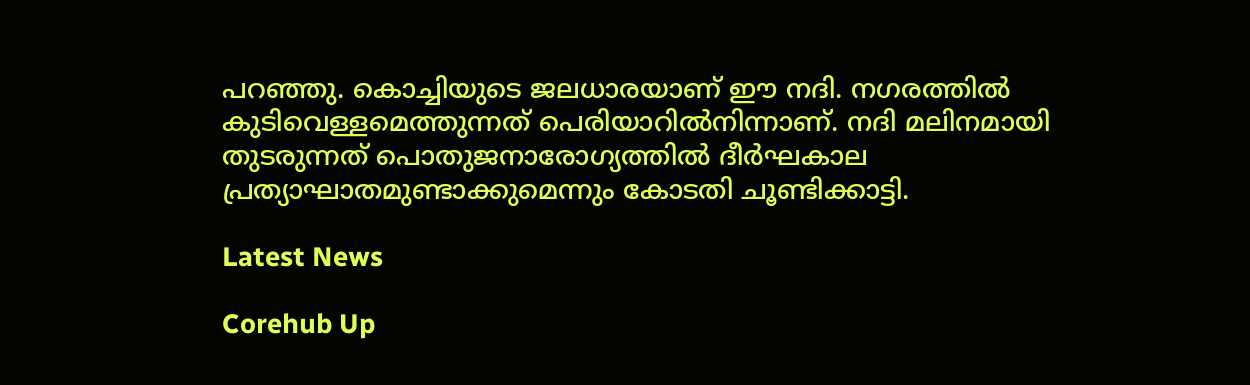പറഞ്ഞു. കൊച്ചിയുടെ ജലധാരയാണ് ഈ നദി. നഗരത്തില്‍ കുടിവെള്ളമെത്തുന്നത് പെരിയാറില്‍നിന്നാണ്. നദി മലിനമായി തുടരുന്നത് പൊതുജനാരോഗ്യത്തില്‍ ദീര്‍ഘകാല പ്രത്യാഘാതമുണ്ടാക്കുമെന്നും കോടതി ചൂണ്ടിക്കാട്ടി.

Latest News

Corehub Up